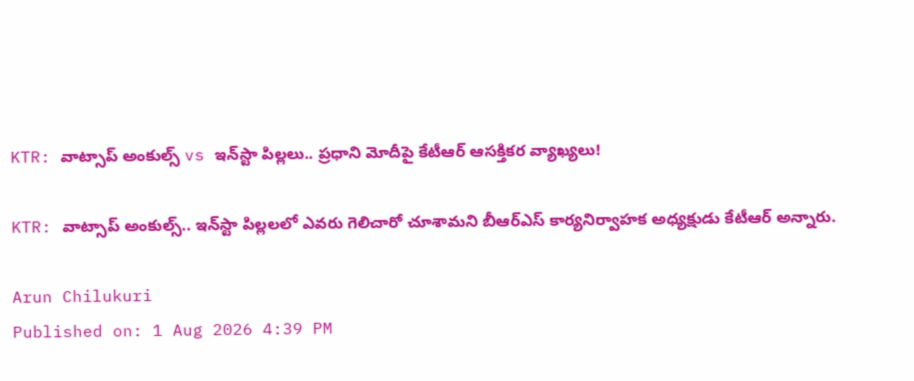KTR: వాట్సాప్ అంకుల్స్ vs ఇన్‌స్టా పిల్లలు.. ప్రధాని మోదీపై కేటీఆర్ ఆసక్తికర వ్యాఖ్యలు!

KTR: వాట్సాప్ అంకుల్స్.. ఇన్‌స్టా పిల్లలలో ఎవరు గెలిచారో చూశామని బీఆర్‌ఎస్ కార్యనిర్వాహక అధ్యక్షుడు కేటీఆర్ అన్నారు.

Arun Chilukuri
Published on: 1 Aug 2026 4:39 PM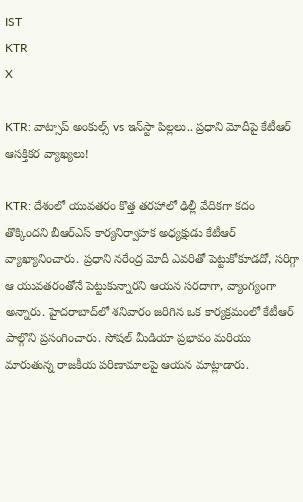IST
KTR
X

KTR: వాట్సాప్ అంకుల్స్ vs ఇన్‌స్టా పిల్లలు.. ప్రధాని మోదీపై కేటీఆర్ ఆసక్తికర వ్యాఖ్యలు!

KTR: దేశంలో యువతరం కొత్త తరహాలో ఢిల్లీ వేదికగా కదం తొక్కిందని బీఆర్‌ఎస్ కార్యనిర్వాహక అధ్యక్షుడు కేటీఆర్ వ్యాఖ్యానించారు. ప్రధాని నరేంద్ర మోదీ ఎవరితో పెట్టుకోకూడదో, సరిగ్గా ఆ యువతరంతోనే పెట్టుకున్నారని ఆయన సరదాగా, వ్యాంగ్యంగా అన్నారు. హైదరాబాద్‌లో శనివారం జరిగిన ఒక కార్యక్రమంలో కేటీఆర్ పాల్గొని ప్రసంగించారు. సోషల్ మీడియా ప్రభావం మరియు మారుతున్న రాజకీయ పరిణామాలపై ఆయన మాట్లాడారు.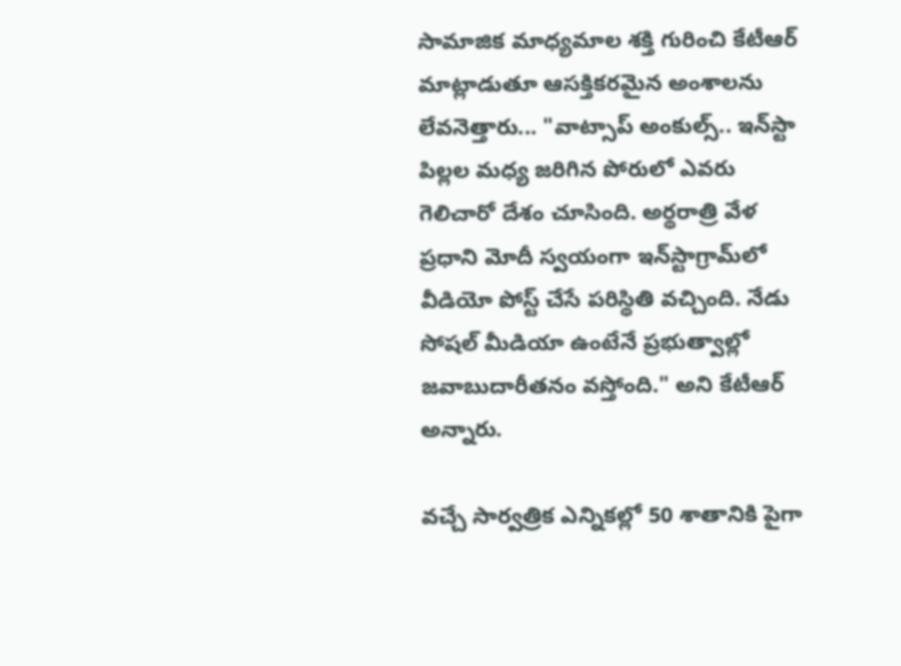సామాజిక మాధ్యమాల శక్తి గురించి కేటీఆర్ మాట్లాడుతూ ఆసక్తికరమైన అంశాలను లేవనెత్తారు... "వాట్సాప్‌ అంకుల్స్‌.. ఇన్‌స్టా పిల్లల మధ్య జరిగిన పోరులో ఎవరు గెలిచారో దేశం చూసింది. అర్థరాత్రి వేళ ప్రధాని మోదీ స్వయంగా ఇన్‌స్టాగ్రామ్‌లో వీడియో పోస్ట్ చేసే పరిస్థితి వచ్చింది. నేడు సోషల్ మీడియా ఉంటేనే ప్రభుత్వాల్లో జవాబుదారీతనం వస్తోంది." అని కేటీఆర్ అన్నారు.

వచ్చే సార్వత్రిక ఎన్నికల్లో 50 శాతానికి పైగా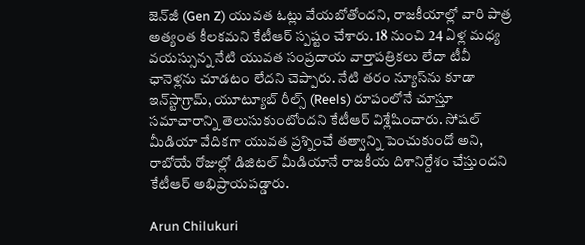జెన్‌జీ (Gen Z) యువత ఓట్లు వేయబోతోందని, రాజకీయాల్లో వారి పాత్ర అత్యంత కీలకమని కేటీఆర్ స్పష్టం చేశారు. 18 నుంచి 24 ఏళ్ల మధ్య వయస్సున్న నేటి యువత సంప్రదాయ వార్తాపత్రికలు లేదా టీవీ ఛానెళ్లను చూడటం లేదని చెప్పారు. నేటి తరం న్యూస్‌ను కూడా ఇన్‌స్టాగ్రామ్, యూట్యూబ్ రీల్స్ (Reels) రూపంలోనే చూస్తూ సమాచారాన్ని తెలుసుకుంటోందని కేటీఆర్ విశ్లేషించారు. సోషల్ మీడియా వేదికగా యువత ప్రశ్నించే తత్వాన్ని పెంచుకుందో అని, రాబోయే రోజుల్లో డిజిటల్ మీడియానే రాజకీయ దిశానిర్దేశం చేస్తుందని కేటీఆర్ అభిప్రాయపడ్డారు.

Arun Chilukuri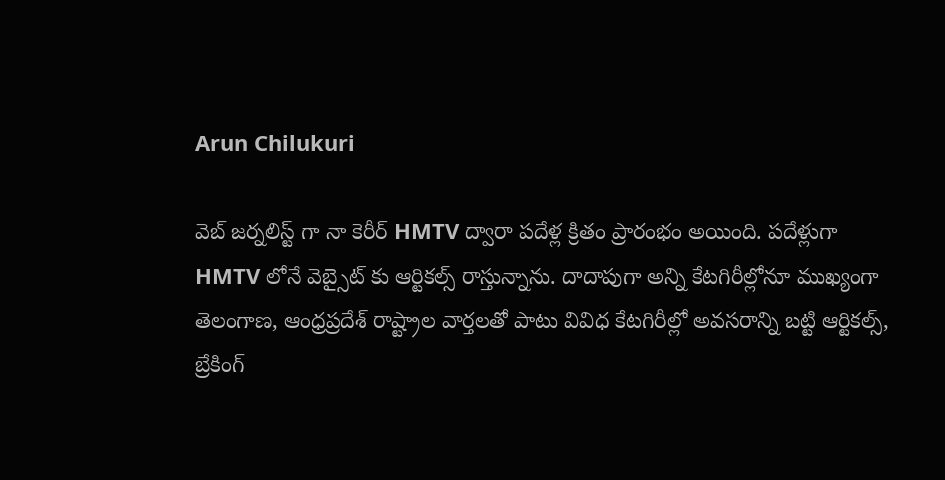Arun Chilukuri

వెబ్ జర్నలిస్ట్ గా నా కెరీర్ HMTV ద్వారా పదేళ్ల క్రితం ప్రారంభం అయింది. పదేళ్లుగా HMTV లోనే వెబ్సైట్ కు ఆర్టికల్స్ రాస్తున్నాను. దాదాపుగా అన్ని కేటగిరీల్లోనూ ముఖ్యంగా తెలంగాణ, ఆంధ్రప్రదేశ్ రాష్ట్రాల వార్తలతో పాటు వివిధ కేటగిరీల్లో అవసరాన్ని బట్టి ఆర్టికల్స్, బ్రేకింగ్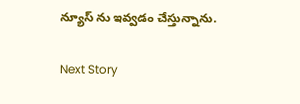న్యూస్ ను ఇవ్వడం చేస్తున్నాను.

Next Story